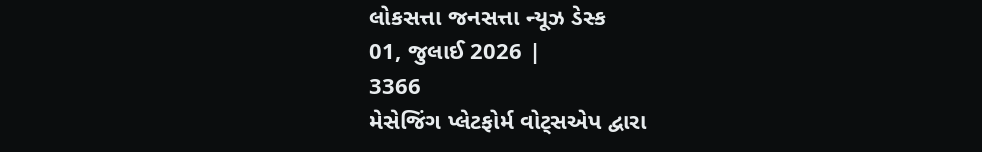લોકસત્તા જનસત્તા ન્યૂઝ ડેસ્ક
01, જુલાઈ 2026 |
3366
મેસેજિંગ પ્લેટફોર્મ વોટ્સએપ દ્વારા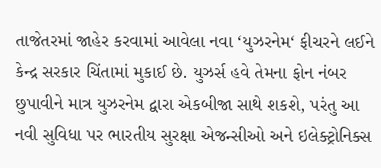તાજેતરમાં જાહેર કરવામાં આવેલા નવા ‘યુઝરનેમ‘ ફીચરને લઈને કેન્દ્ર સરકાર ચિંતામાં મુકાઈ છે. યુઝર્સ હવે તેમના ફોન નંબર છુપાવીને માત્ર યુઝરનેમ દ્વારા એકબીજા સાથે શકશે, પરંતુ આ નવી સુવિધા પર ભારતીય સુરક્ષા એજન્સીઓ અને ઇલેક્ટ્રોનિક્સ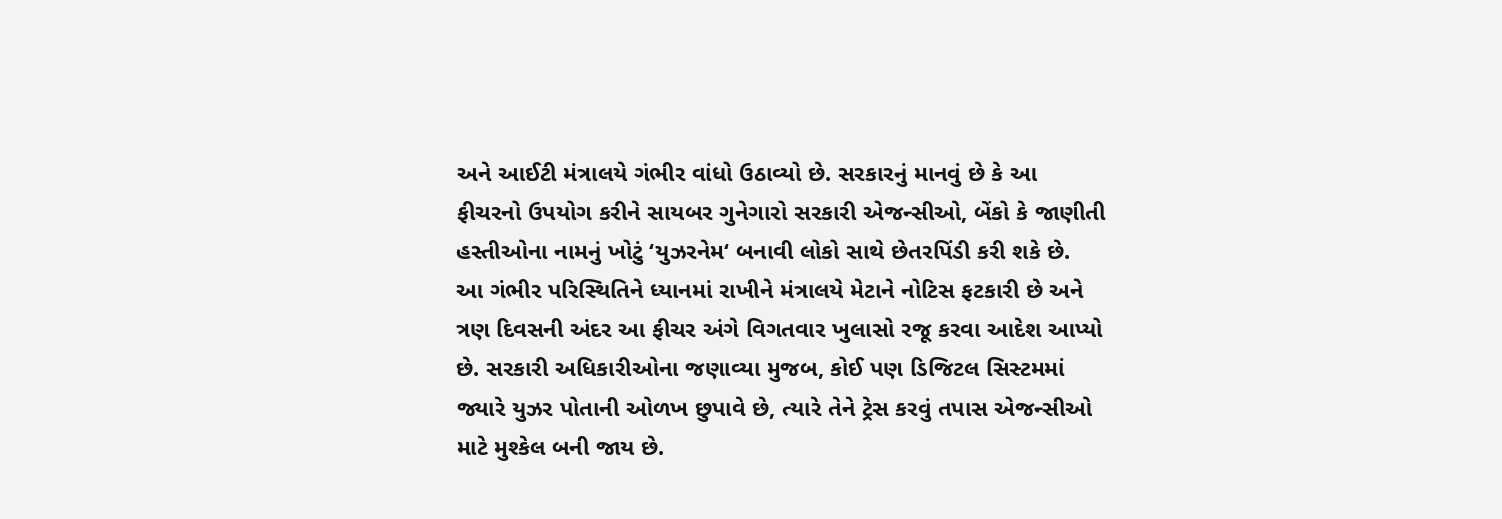અને આઈટી મંત્રાલયે ગંભીર વાંધો ઉઠાવ્યો છે. સરકારનું માનવું છે કે આ ફીચરનો ઉપયોગ કરીને સાયબર ગુનેગારો સરકારી એજન્સીઓ, બેંકો કે જાણીતી હસ્તીઓના નામનું ખોટું ‘યુઝરનેમ‘ બનાવી લોકો સાથે છેતરપિંડી કરી શકે છે.
આ ગંભીર પરિસ્થિતિને ધ્યાનમાં રાખીને મંત્રાલયે મેટાને નોટિસ ફટકારી છે અને ત્રણ દિવસની અંદર આ ફીચર અંગે વિગતવાર ખુલાસો રજૂ કરવા આદેશ આપ્યો છે. સરકારી અધિકારીઓના જણાવ્યા મુજબ, કોઈ પણ ડિજિટલ સિસ્ટમમાં જ્યારે યુઝર પોતાની ઓળખ છુપાવે છે, ત્યારે તેને ટ્રેસ કરવું તપાસ એજન્સીઓ માટે મુશ્કેલ બની જાય છે.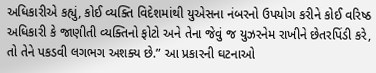અધિકારીએ કહ્યું, કોઈ વ્યક્તિ વિદેશમાંથી યુએસના નંબરનો ઉપયોગ કરીને કોઈ વરિષ્ઠ અધિકારી કે જાણીતી વ્યક્તિનો ફોટો અને તેના જેવું જ યુઝરનેમ રાખીને છેતરપિંડી કરે, તો તેને પકડવી લગભગ અશક્ય છે.” આ પ્રકારની ઘટનાઓ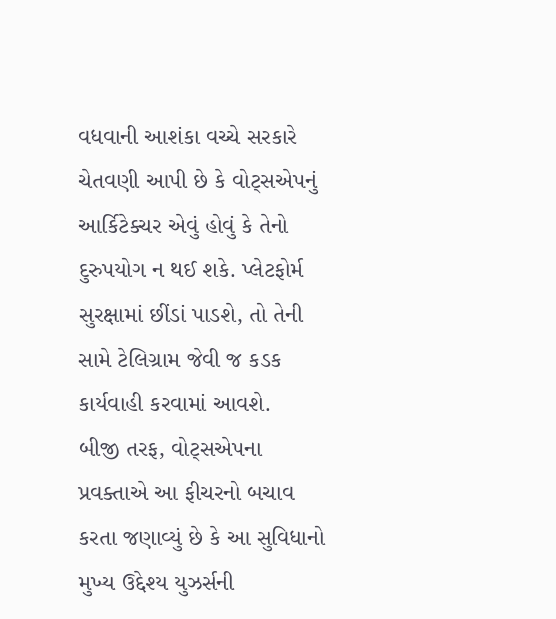વધવાની આશંકા વચ્ચે સરકારે ચેતવણી આપી છે કે વોટ્સએપનું આર્કિટેક્ચર એવું હોવું કે તેનો દુરુપયોગ ન થઈ શકે. પ્લેટફોર્મ સુરક્ષામાં છીંડાં પાડશે, તો તેની સામે ટેલિગ્રામ જેવી જ કડક કાર્યવાહી કરવામાં આવશે.
બીજી તરફ, વોટ્સએપના પ્રવક્તાએ આ ફીચરનો બચાવ કરતા જણાવ્યું છે કે આ સુવિધાનો મુખ્ય ઉદ્દેશ્ય યુઝર્સની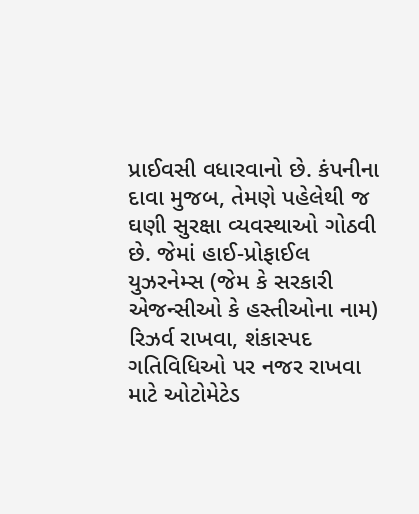પ્રાઈવસી વધારવાનો છે. કંપનીના દાવા મુજબ, તેમણે પહેલેથી જ ઘણી સુરક્ષા વ્યવસ્થાઓ ગોઠવી છે. જેમાં હાઈ-પ્રોફાઈલ યુઝરનેમ્સ (જેમ કે સરકારી એજન્સીઓ કે હસ્તીઓના નામ) રિઝર્વ રાખવા, શંકાસ્પદ ગતિવિધિઓ પર નજર રાખવા માટે ઓટોમેટેડ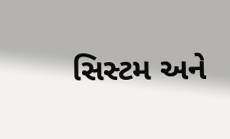સિસ્ટમ અને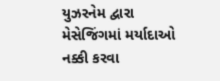યુઝરનેમ દ્વારા મેસેજિંગમાં મર્યાદાઓ નક્કી કરવા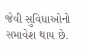જેવી સુવિધાઓનો સમાવેશ થાય છે.